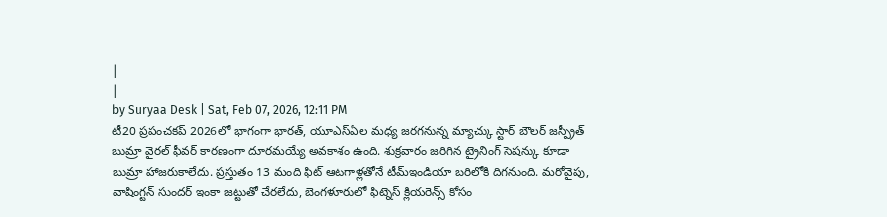|
|
by Suryaa Desk | Sat, Feb 07, 2026, 12:11 PM
టీ20 ప్రపంచకప్ 2026లో భాగంగా భారత్, యూఎస్ఏల మధ్య జరగనున్న మ్యాచ్కు స్టార్ బౌలర్ జస్ప్రీత్ బుమ్రా వైరల్ ఫీవర్ కారణంగా దూరమయ్యే అవకాశం ఉంది. శుక్రవారం జరిగిన ట్రైనింగ్ సెషన్కు కూడా బుమ్రా హాజరుకాలేదు. ప్రస్తుతం 13 మంది ఫిట్ ఆటగాళ్లతోనే టీమ్ఇండియా బరిలోకి దిగనుంది. మరోవైపు, వాషింగ్టన్ సుందర్ ఇంకా జట్టుతో చేరలేదు, బెంగళూరులో ఫిట్నెస్ క్లియరెన్స్ కోసం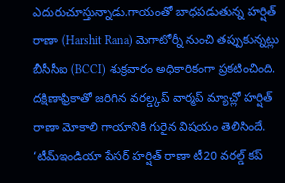ఎదురుచూస్తున్నాడు.గాయంతో బాధపడుతున్న హర్షిత్ రాణా (Harshit Rana) మెగాటోర్నీ నుంచి తప్పుకున్నట్లు బీసీసీఐ (BCCI) శుక్రవారం అధికారికంగా ప్రకటించింది. దక్షిణాఫ్రికాతో జరిగిన వరల్డ్కప్ వార్మప్ మ్యాచ్లో హర్షిత్ రాణా మోకాలి గాయానికి గురైన విషయం తెలిసిందే. ‘టీమ్ఇండియా పేసర్ హర్షిత్ రాణా టీ20 వరల్డ్ కప్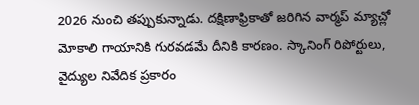2026 నుంచి తప్పుకున్నాడు. దక్షిణాఫ్రికాతో జరిగిన వార్మప్ మ్యాచ్లో మోకాలి గాయానికి గురవడమే దీనికి కారణం. స్కానింగ్ రిపోర్టులు, వైద్యుల నివేదిక ప్రకారం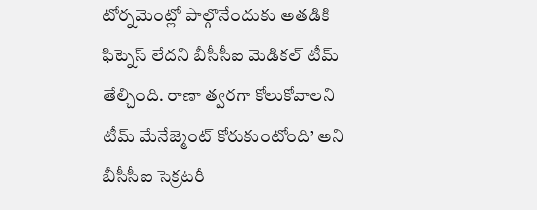టోర్నమెంట్లో పాల్గొనేందుకు అతడికి ఫిట్నెస్ లేదని బీసీసీఐ మెడికల్ టీమ్ తేల్చింది. రాణా త్వరగా కోలుకోవాలని టీమ్ మేనేజ్మెంట్ కోరుకుంటోంది’ అని బీసీసీఐ సెక్రటరీ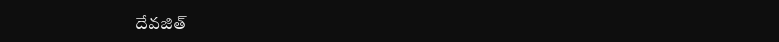దేవజిత్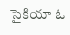సైకియా ఓ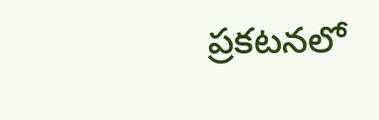ప్రకటనలో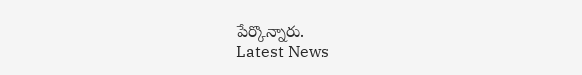పేర్కొన్నారు.
Latest News